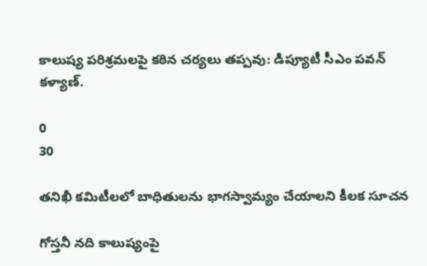కాలుష్య పరిశ్రమలపై కఠిన చర్యలు తప్పవు: డిప్యూటీ సీఎం పవన్ కళ్యాణ్.

0
30

తనిఖీ కమిటీలలో బాధితులను భాగస్వామ్యం చేయాలని కీలక సూచన

గోస్తనీ నది కాలుష్యంపై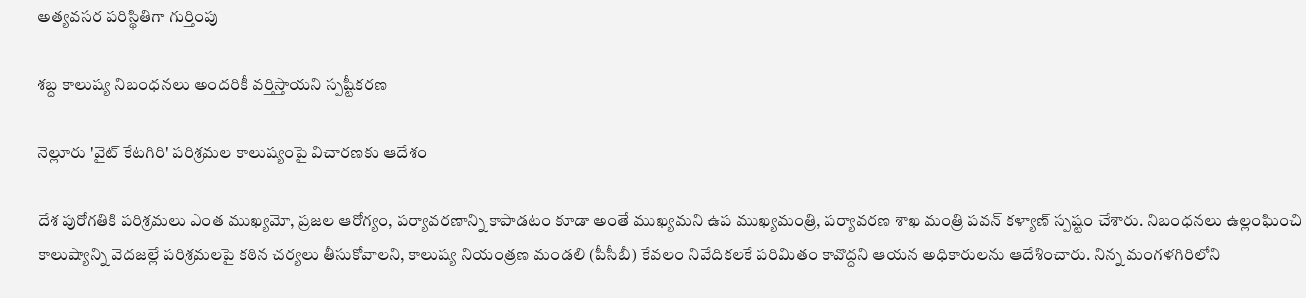అత్యవసర పరిస్థితిగా గుర్తింపు

శబ్ద కాలుష్య నిబంధనలు అందరికీ వర్తిస్తాయని స్పష్టీకరణ

నెల్లూరు 'వైట్ కేటగిరి' పరిశ్రమల కాలుష్యంపై విచారణకు ఆదేశం

దేశ పురోగతికి పరిశ్రమలు ఎంత ముఖ్యమో, ప్రజల ఆరోగ్యం, పర్యావరణాన్ని కాపాడటం కూడా అంతే ముఖ్యమని ఉప ముఖ్యమంత్రి, పర్యావరణ శాఖ మంత్రి పవన్ కళ్యాణ్ స్పష్టం చేశారు. నిబంధనలు ఉల్లంఘించి కాలుష్యాన్ని వెదజల్లే పరిశ్రమలపై కఠిన చర్యలు తీసుకోవాలని, కాలుష్య నియంత్రణ మండలి (పీసీబీ) కేవలం నివేదికలకే పరిమితం కావొద్దని ఆయన అధికారులను ఆదేశించారు. నిన్న మంగళగిరిలోని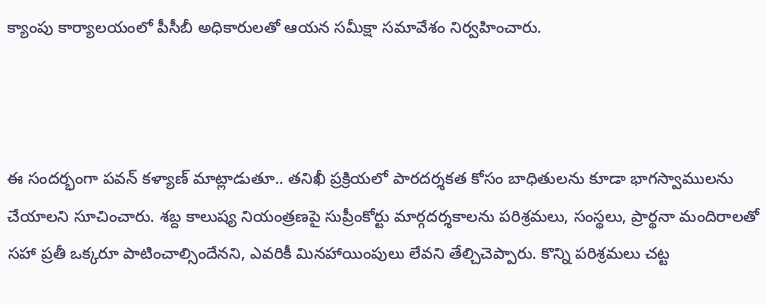క్యాంపు కార్యాలయంలో పీసీబీ అధికారులతో ఆయన సమీక్షా సమావేశం నిర్వహించారు.



ఈ సందర్భంగా పవన్ కళ్యాణ్ మాట్లాడుతూ.. తనిఖీ ప్రక్రియలో పారదర్శకత కోసం బాధితులను కూడా భాగస్వాములను చేయాలని సూచించారు. శబ్ద కాలుష్య నియంత్రణపై సుప్రీంకోర్టు మార్గదర్శకాలను పరిశ్రమలు, సంస్థలు, ప్రార్థనా మందిరాలతో సహా ప్రతీ ఒక్కరూ పాటించాల్సిందేనని, ఎవరికీ మినహాయింపులు లేవని తేల్చిచెప్పారు. కొన్ని పరిశ్రమలు చట్ట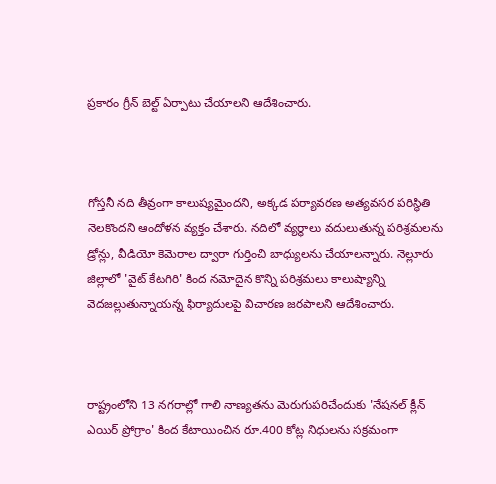ప్రకారం గ్రీన్ బెల్ట్ ఏర్పాటు చేయాలని ఆదేశించారు.



గోస్తనీ నది తీవ్రంగా కాలుష్యమైందని, అక్కడ పర్యావరణ అత్యవసర పరిస్థితి నెలకొందని ఆందోళన వ్యక్తం చేశారు. నదిలో వ్యర్థాలు వదులుతున్న పరిశ్రమలను డ్రోన్లు, వీడియో కెమెరాల ద్వారా గుర్తించి బాధ్యులను చేయాలన్నారు. నెల్లూరు జిల్లాలో 'వైట్ కేటగిరి' కింద నమోదైన కొన్ని పరిశ్రమలు కాలుష్యాన్ని వెదజల్లుతున్నాయన్న ఫిర్యాదులపై విచారణ జరపాలని ఆదేశించారు.



రాష్ట్రంలోని 13 నగరాల్లో గాలి నాణ్యతను మెరుగుపరిచేందుకు 'నేషనల్ క్లీన్ ఎయిర్ ప్రోగ్రాం' కింద కేటాయించిన రూ.400 కోట్ల నిధులను సక్రమంగా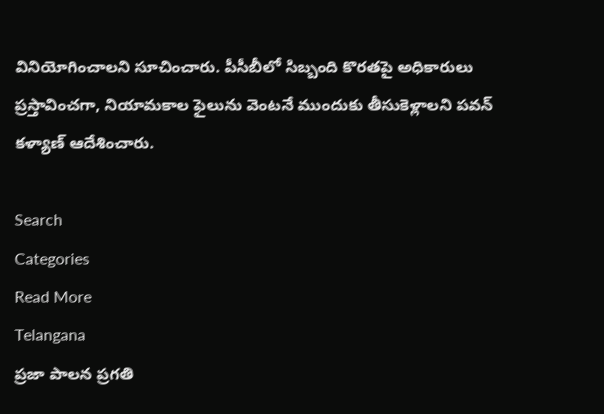వినియోగించాలని సూచించారు. పీసీబీలో సిబ్బంది కొరతపై అధికారులు ప్రస్తావించగా, నియామకాల ఫైలును వెంటనే ముందుకు తీసుకెళ్లాలని పవన్ కళ్యాణ్ ఆదేశించారు.

Search
Categories
Read More
Telangana
ప్రజా పాలన ప్రగతి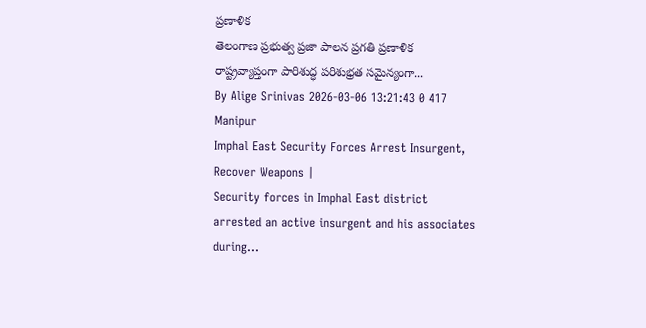ప్రణాళిక
తెలంగాణ ప్రభుత్వ ప్రజా పాలన ప్రగతి ప్రణాళిక రాష్ట్రవ్యాప్తంగా పారిశుద్ధ పరిశుభ్రత సమైన్యంగా...
By Alige Srinivas 2026-03-06 13:21:43 0 417
Manipur
Imphal East Security Forces Arrest Insurgent, Recover Weapons |
Security forces in Imphal East district arrested an active insurgent and his associates during...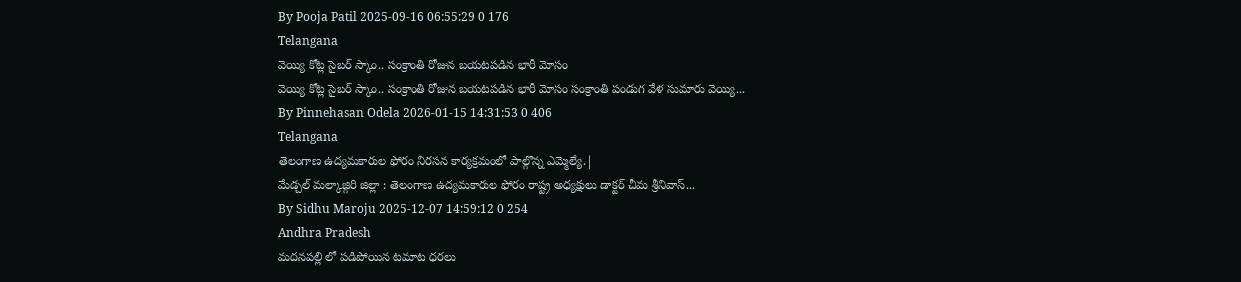By Pooja Patil 2025-09-16 06:55:29 0 176
Telangana
వెయ్యి కోట్ల సైబర్ స్కాం.. సంక్రాంతి రోజున బయటపడిన భారీ మోసం
వెయ్యి కోట్ల సైబర్ స్కాం.. సంక్రాంతి రోజున బయటపడిన భారీ మోసం సంక్రాంతి పండుగ వేళ సుమారు వెయ్యి...
By Pinnehasan Odela 2026-01-15 14:31:53 0 406
Telangana
తెలంగాణ ఉద్యమకారుల ఫోరం నిరసన కార్యక్రమంలో పాల్గొన్న ఎమ్మెల్యే.|
మేడ్చల్ మల్కాజ్గిరి జిల్లా : తెలంగాణ ఉద్యమకారుల ఫోరం రాష్ట్ర అధ్యక్షులు డాక్టర్ చీమ శ్రీనివాస్...
By Sidhu Maroju 2025-12-07 14:59:12 0 254
Andhra Pradesh
మదనపల్లి లో పడిపోయిన టమాట ధరలు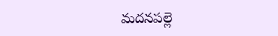మదనపల్లె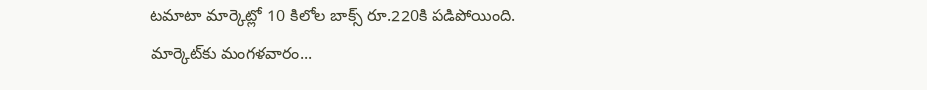టమాటా మార్కెట్లో 10 కిలోల బాక్స్ రూ.220కి పడిపోయింది. మార్కెట్‌కు మంగళవారం...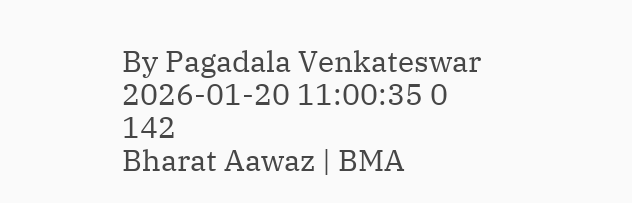By Pagadala Venkateswar 2026-01-20 11:00:35 0 142
Bharat Aawaz | BMA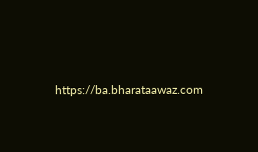https://ba.bharataawaz.com